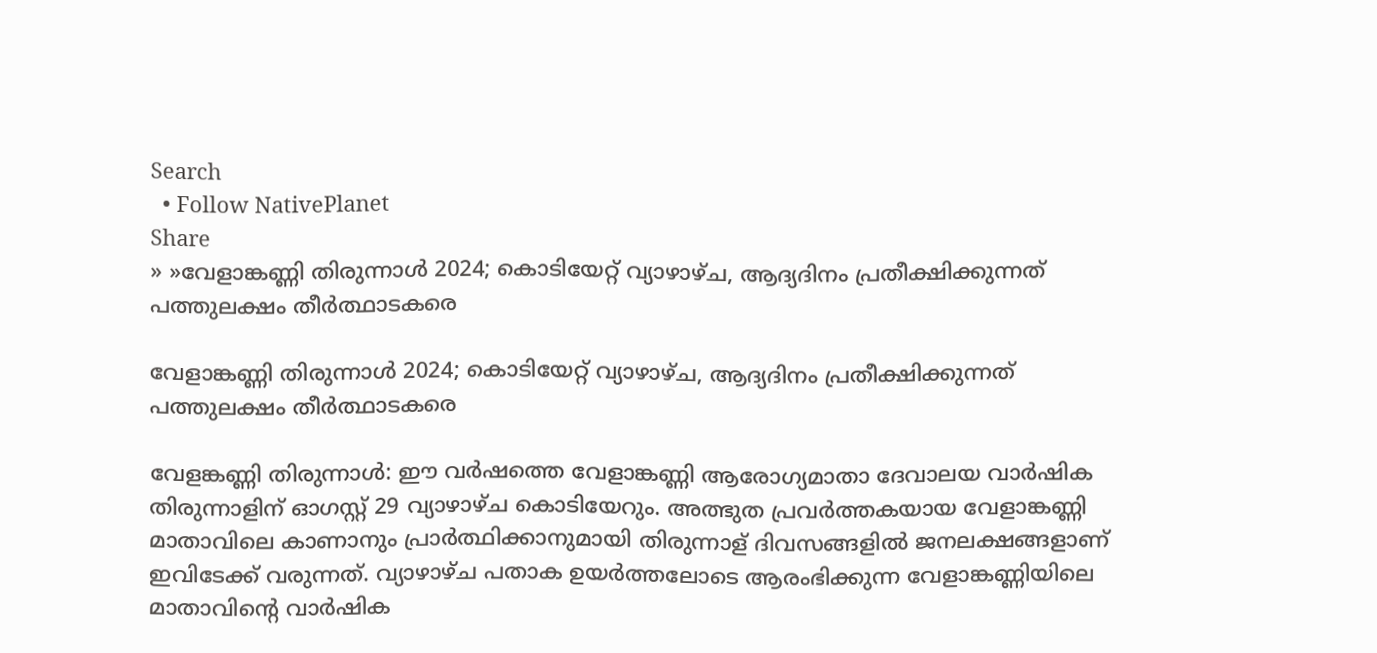Search
  • Follow NativePlanet
Share
» »വേളാങ്കണ്ണി തിരുന്നാൾ 2024; കൊടിയേറ്റ് വ്യാഴാഴ്ച, ആദ്യദിനം പ്രതീക്ഷിക്കുന്നത് പത്തുലക്ഷം തീര്‍ത്ഥാടകരെ

വേളാങ്കണ്ണി തിരുന്നാൾ 2024; കൊടിയേറ്റ് വ്യാഴാഴ്ച, ആദ്യദിനം പ്രതീക്ഷിക്കുന്നത് പത്തുലക്ഷം തീര്‍ത്ഥാടകരെ

വേളങ്കണ്ണി തിരുന്നാൾ: ഈ വർഷത്തെ വേളാങ്കണ്ണി ആരോഗ്യമാതാ ദേവാലയ വാർഷിക തിരുന്നാളിന് ഓഗസ്റ്റ് 29 വ്യാഴാഴ്ച കൊടിയേറും. അത്ഭുത പ്രവർത്തകയായ വേളാങ്കണ്ണി മാതാവിലെ കാണാനും പ്രാർത്ഥിക്കാനുമായി തിരുന്നാള് ദിവസങ്ങളിൽ ജനലക്ഷങ്ങളാണ് ഇവിടേക്ക് വരുന്നത്. വ്യാഴാഴ്ച പതാക ഉയർത്തലോടെ ആരംഭിക്കുന്ന വേളാങ്കണ്ണിയിലെ മാതാവിന്‍റെ വാർഷിക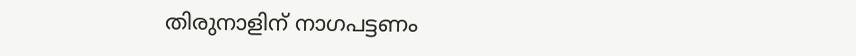തിരുനാളിന് നാഗപട്ടണം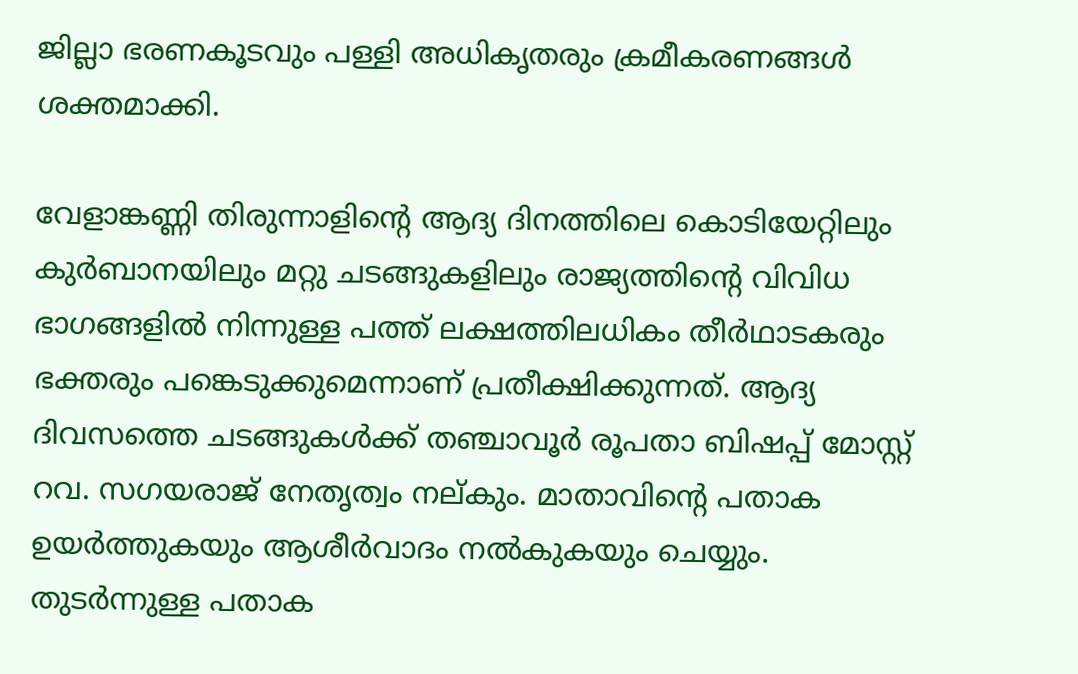ജില്ലാ ഭരണകൂടവും പള്ളി അധികൃതരും ക്രമീകരണങ്ങൾ ശക്തമാക്കി.

വേളാങ്കണ്ണി തിരുന്നാളിന്‍റെ ആദ്യ ദിനത്തിലെ കൊടിയേറ്റിലും കുർബാനയിലും മറ്റു ചടങ്ങുകളിലും രാജ്യത്തിന്‍റെ വിവിധ ഭാഗങ്ങളിൽ നിന്നുള്ള പത്ത് ലക്ഷത്തിലധികം തീർഥാടകരും ഭക്തരും പങ്കെടുക്കുമെന്നാണ് പ്രതീക്ഷിക്കുന്നത്. ആദ്യ ദിവസത്തെ ചടങ്ങുകൾക്ക് തഞ്ചാവൂർ രൂപതാ ബിഷപ്പ് മോസ്റ്റ് റവ. സഗയരാജ് നേതൃത്വം നല്കും. മാതാവിന്‍റെ പതാക ഉയർത്തുകയും ആശീർവാദം നൽകുകയും ചെയ്യും. തുടർന്നുള്ള പതാക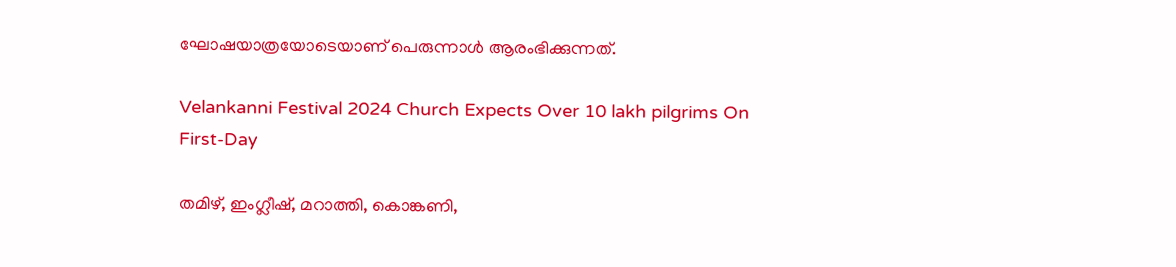ഘോഷയാത്രയോടെയാണ് പെരുന്നാൾ ആരംഭിക്കുന്നത്.

Velankanni Festival 2024 Church Expects Over 10 lakh pilgrims On First-Day

തമിഴ്, ഇംഗ്ലീഷ്, മറാത്തി, കൊങ്കണി,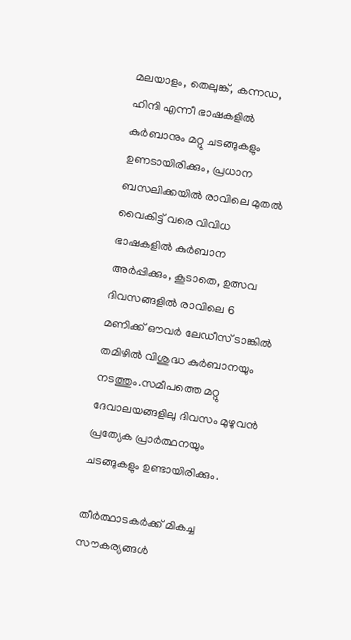മലയാളം, തെലുങ്ക്, കന്നഡ, ഹിന്ദി എന്നീ ഭാഷകളിൽ കുർബാനും മറ്റു ചടങ്ങുകളും ഉണടായിരിക്കും, പ്രധാന ബസലിക്കയിൽ രാവിലെ മുതൽ വൈകിട്ട് വരെ വിവിധ ഭാഷകളിൽ കുർബാന അർപ്പിക്കും, കൂടാതെ, ഉത്സവ ദിവസങ്ങളിൽ രാവിലെ 6 മണിക്ക് ഔവർ ലേഡീസ് ടാങ്കിൽ തമിഴിൽ വിശുദ്ധ കുർബാനയും നടത്തും.സമീപത്തെ മറ്റു ദേവാലയങ്ങളിലു ദിവസം മുഴുവൻ പ്രത്യേക പ്രാർത്ഥനയും ചടങ്ങുകളും ഉണ്ടായിരിക്കും.

തീർത്ഥാടകർക്ക് മികച്ച സൗകര്യങ്ങൾ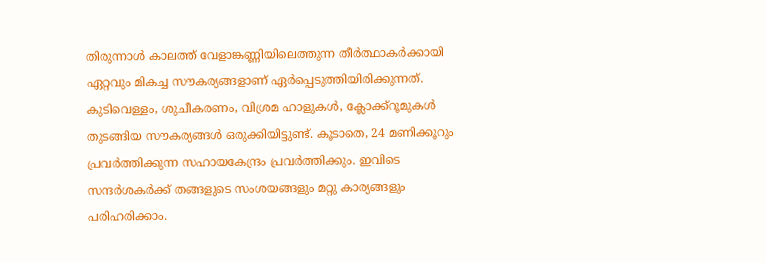തിരുന്നാൾ കാലത്ത് വേളാങ്കണ്ണിയിലെത്തുന്ന തീർത്ഥാകർക്കായി ഏറ്റവും മികച്ച സൗകര്യങ്ങളാണ് ഏർപ്പെടുത്തിയിരിക്കുന്നത്. കുടിവെള്ളം, ശുചീകരണം, വിശ്രമ ഹാളുകൾ, ക്ലോക്ക്റൂമുകൾ തുടങ്ങിയ സൗകര്യങ്ങൾ ഒരുക്കിയിട്ടുണ്ട്. കൂടാതെ, 24 മണിക്കൂറും പ്രവർത്തിക്കുന്ന സഹായകേന്ദ്രം പ്രവർത്തിക്കും. ഇവിടെ സന്ദർശകർക്ക് തങ്ങളുടെ സംശയങ്ങളും മറ്റു കാര്യങ്ങളും പരിഹരിക്കാം.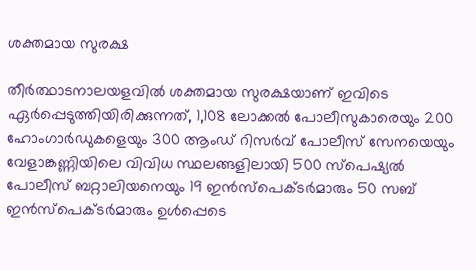ശക്തമായ സുരക്ഷ

തീർത്ഥാടനാലയളവിൽ ശക്തമായ സുരക്ഷയാണ് ഇവിടെ ഏര്‍പ്പെടുത്തിയിരിക്കുന്നത്, 1,108 ലോക്കൽ പോലീസുകാരെയും 200 ഹോംഗാർഡുകളെയും 300 ആംഡ് റിസർവ് പോലീസ് സേനയെയും വേളാങ്കണ്ണിയിലെ വിവിധ സ്ഥലങ്ങളിലായി 500 സ്‌പെഷ്യൽ പോലീസ് ബറ്റാലിയനെയും 19 ഇൻസ്‌പെക്ടർമാരും 50 സബ് ഇൻസ്‌പെക്ടർമാരും ഉൾപ്പെടെ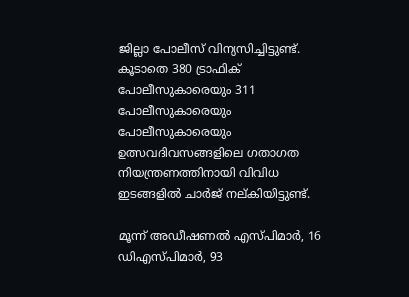ജില്ലാ പോലീസ് വിന്യസിച്ചിട്ടുണ്ട്. കൂടാതെ 380 ട്രാഫിക് പോലീസുകാരെയും 311 പോലീസുകാരെയും പോലീസുകാരെയും ഉത്സവദിവസങ്ങളിലെ ഗതാഗത നിയന്ത്രണത്തിനായി വിവിധ ഇടങ്ങളിൽ ചാർജ് നല്കിയിട്ടുണ്ട്.

മൂന്ന് അഡീഷണൽ എസ്പിമാർ, 16 ഡിഎസ്പിമാർ, 93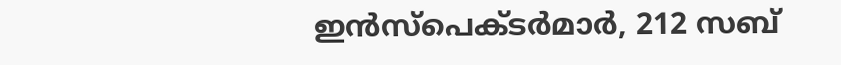ഇൻസ്പെക്ടർമാർ, 212 സബ്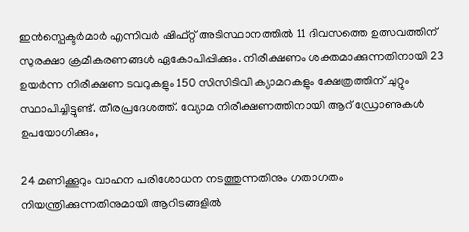ഇൻസ്പെക്ടർമാർ എന്നിവർ ഷിഫ്റ്റ് അടിസ്ഥാനത്തിൽ 11 ദിവസത്തെ ഉത്സവത്തിന് സുരക്ഷാ ക്രമീകരണങ്ങൾ ഏകോപിപ്പിക്കും. നിരീക്ഷണം ശക്തമാക്കുന്നതിനായി 23 ഉയർന്ന നിരീക്ഷണ ടവറുകളും 150 സിസിടിവി ക്യാമറകളും ക്ഷേത്രത്തിന് ചുറ്റും സ്ഥാപിച്ചിട്ടുണ്ട്. തീരപ്രദേശത്ത്. വ്യോമ നിരീക്ഷണത്തിനായി ആറ് ഡ്രോണുകൾ ഉപയോഗിക്കും,

24 മണിക്കൂറും വാഹന പരിശോധന നടത്തുന്നതിനും ഗതാഗതം നിയന്ത്രിക്കുന്നതിനുമായി ആറിടങ്ങളിൽ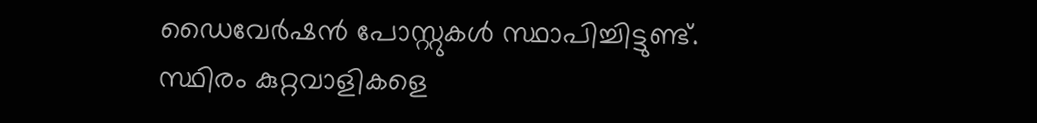ഡൈവേർഷൻ പോസ്റ്റുകൾ സ്ഥാപിച്ചിട്ടുണ്ട്. സ്ഥിരം കുറ്റവാളികളെ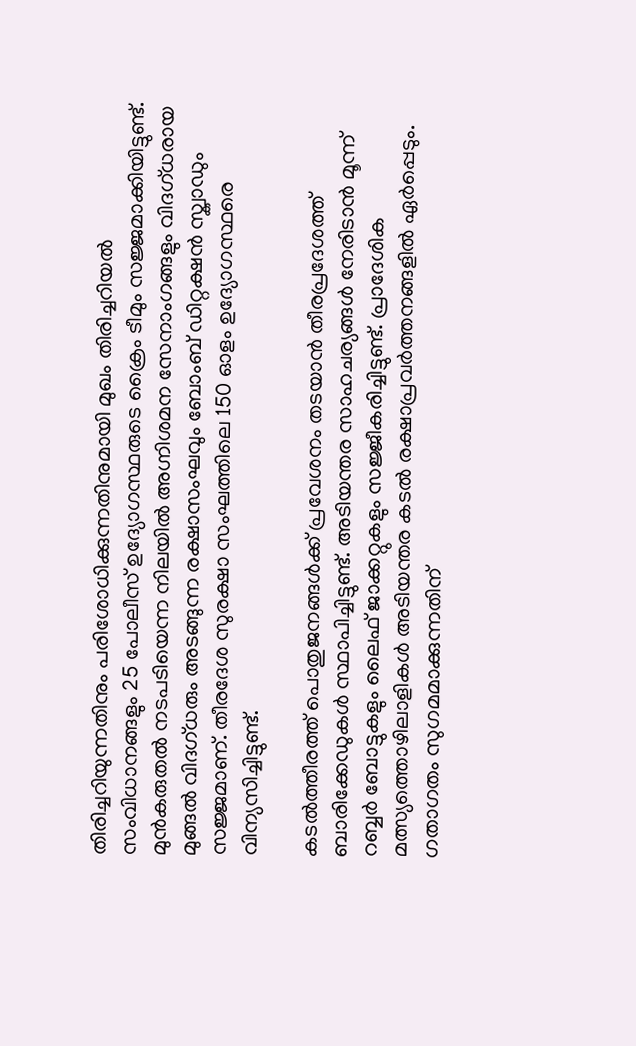തിരിച്ചറിയുന്നതിനും പരിശോധിക്കുന്നതിനുമായി മുഖം തിരിച്ചറിയൽ സംവിധാനങ്ങളും 25 പോലീസ് ഉദ്യോഗസ്ഥരുടെ ക്രൈം ടീമും സജ്ജമാക്കിയിട്ടുണ്ട്. മുൻകരുതൽ നടപടിയെന്ന നിലയിൽ അഗ്നിശമന സേനാംഗങ്ങളും വിദഗ്ധരായ മുങ്ങൽ വിദഗ്ധരും അടങ്ങുന്ന രക്ഷാസംഘവും ബോംബ് ഡിറ്റക്ഷൻ സ്ക്വാഡും സജ്ജമാണ്. തീരദേശ സുരക്ഷാ സംഘത്തിലെ 150 ഓളം ഉദ്യോഗസ്ഥരെ വിന്യസിച്ചിട്ടുണ്ട്.

കടൽത്തീരത്ത് പൊതുജനങ്ങൾക്ക് പ്രവേശനം തടയാൻ തീരപ്രദേശത്ത് ബാരിക്കേഡുകൾ സ്ഥാപിച്ചിട്ടുണ്ട്. അടിയന്തര സാഹചര്യങ്ങൾ നേരിടാൻ മൂന്ന് റബ്ബർ ബോട്ടുകളും ലൈഫ് ജാക്കറ്റുകളും സജ്ജീകരിച്ചിട്ടുണ്ട്. പ്രാദേശിക മത്സ്യത്തൊഴിലാളികൾ അടിയന്തര കടൽ രക്ഷാപ്രവർത്തനങ്ങളിൽ ഏർപ്പെടും. ഗതാഗതം സുഗമമാക്കുന്നതിന്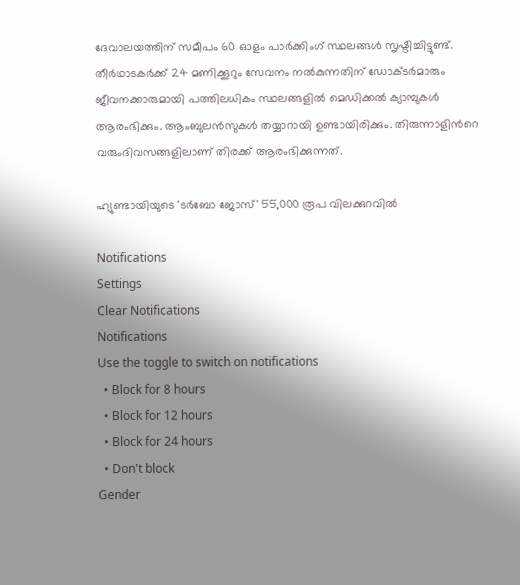ദേവാലയത്തിന് സമീപം 60 ഓളം പാർക്കിംഗ് സ്ഥലങ്ങൾ സൃഷ്ടിച്ചിട്ടുണ്ട്. തീർഥാടകർക്ക് 24 മണിക്കൂറും സേവനം നൽകുന്നതിന് ഡോക്ടർമാരും ജീവനക്കാരുമായി പത്തിലധികം സ്ഥലങ്ങളിൽ മെഡിക്കൽ ക്യാമ്പുകൾ ആരംഭിക്കും. ആംബുലൻസുകൾ തയ്യാറായി ഉണ്ടായിരിക്കും. തിരുന്നാളിന്‍റെ വരുംദിവസങ്ങളിലാണ് തിരക്ക് ആരംഭിക്കുന്നത്.

ഹ്യുണ്ടായിയുടെ 'ടർബോ ജോസ്' 55,000 രൂപ വിലക്കുറവിൽ

Notifications
Settings
Clear Notifications
Notifications
Use the toggle to switch on notifications
  • Block for 8 hours
  • Block for 12 hours
  • Block for 24 hours
  • Don't block
Gender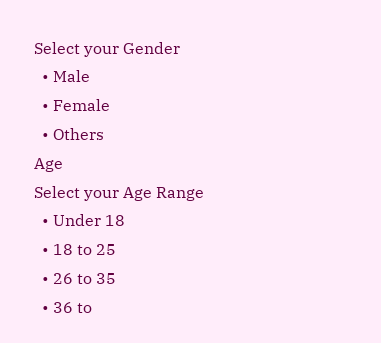Select your Gender
  • Male
  • Female
  • Others
Age
Select your Age Range
  • Under 18
  • 18 to 25
  • 26 to 35
  • 36 to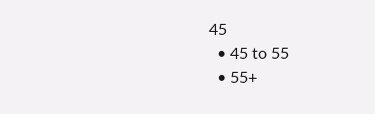45
  • 45 to 55
  • 55+